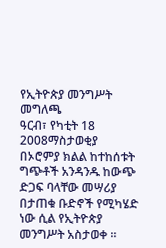የኢትዮጵያ መንግሥት መግለጫ
ዓርብ፣ የካቲት 18 2008ማስታወቂያ
በኦሮምያ ክልል ከተከሰቱት ግጭቶች አንዳንዱ ከውጭ ድጋፍ ባላቸው መሣሪያ በታጠቁ ቡድኖች የሚካሄድ ነው ሲል የኢትዮጵያ መንግሥት አስታወቀ ።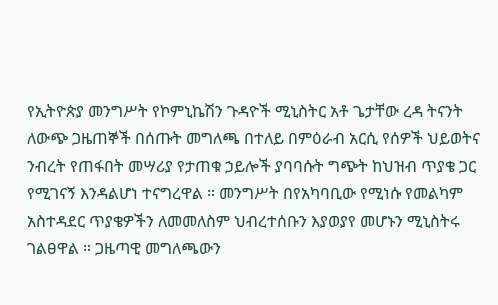የኢትዮጵያ መንግሥት የኮምኒኬሽን ጉዳዮች ሚኒስትር አቶ ጌታቸው ረዳ ትናንት ለውጭ ጋዜጠኞች በሰጡት መግለጫ በተለይ በምዕራብ አርሲ የሰዎች ህይወትና ንብረት የጠፋበት መሣሪያ የታጠቁ ኃይሎች ያባባሱት ግጭት ከህዝብ ጥያቄ ጋር የሚገናኝ እንዳልሆነ ተናግረዋል ። መንግሥት በየአካባቢው የሚነሱ የመልካም አስተዳደር ጥያቄዎችን ለመመለስም ህብረተሰቡን እያወያየ መሆኑን ሚኒስትሩ ገልፀዋል ። ጋዜጣዊ መግለጫውን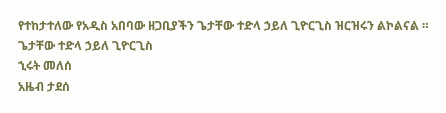የተከታተለው የአዲስ አበባው ዘጋቢያችን ጌታቸው ተድላ ኃይለ ጊዮርጊስ ዝርዝሩን ልኮልናል ።
ጌታቸው ተድላ ኃይለ ጊዮርጊስ
ኂሩት መለሰ
አዜብ ታደሰ